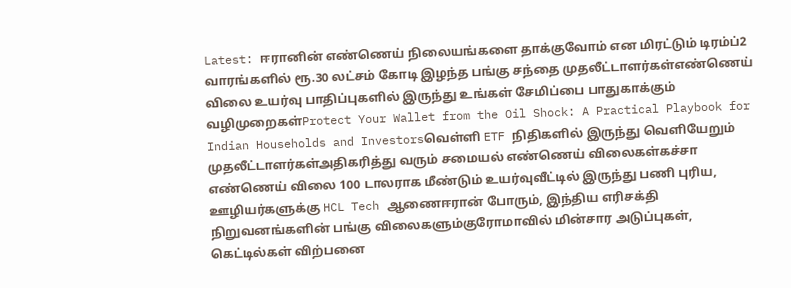Latest: ஈரானின் எண்ணெய் நிலையங்களை தாக்குவோம் என மிரட்டும் டிரம்ப்2 வாரங்களில் ரூ.30 லட்சம் கோடி இழந்த பங்கு சந்தை முதலீட்டாளர்கள்எண்ணெய் விலை உயர்வு பாதிப்புகளில் இருந்து உங்கள் சேமிப்பை பாதுகாக்கும் வழிமுறைகள்Protect Your Wallet from the Oil Shock: A Practical Playbook for Indian Households and Investorsவெள்ளி ETF நிதிகளில் இருந்து வெளியேறும் முதலீட்டாளர்கள்அதிகரித்து வரும் சமையல் எண்ணெய் விலைகள்கச்சா எண்ணெய் விலை 100 டாலராக மீண்டும் உயர்வுவீட்டில் இருந்து பணி புரிய, ஊழியர்களுக்கு HCL Tech ஆணைஈரான் போரும், இந்திய எரிசக்தி நிறுவனங்களின் பங்கு விலைகளும்குரோமாவில் மின்சார அடுப்புகள், கெட்டில்கள் விற்பனை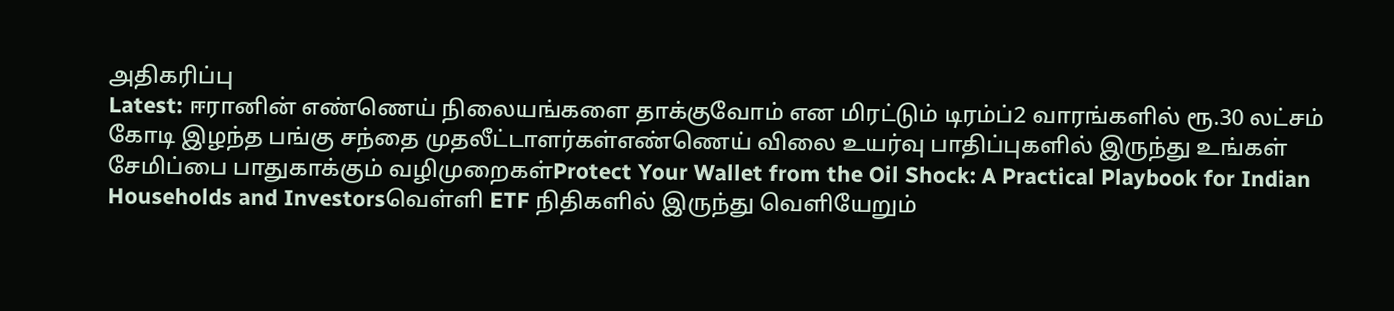அதிகரிப்பு
Latest: ஈரானின் எண்ணெய் நிலையங்களை தாக்குவோம் என மிரட்டும் டிரம்ப்2 வாரங்களில் ரூ.30 லட்சம் கோடி இழந்த பங்கு சந்தை முதலீட்டாளர்கள்எண்ணெய் விலை உயர்வு பாதிப்புகளில் இருந்து உங்கள் சேமிப்பை பாதுகாக்கும் வழிமுறைகள்Protect Your Wallet from the Oil Shock: A Practical Playbook for Indian Households and Investorsவெள்ளி ETF நிதிகளில் இருந்து வெளியேறும்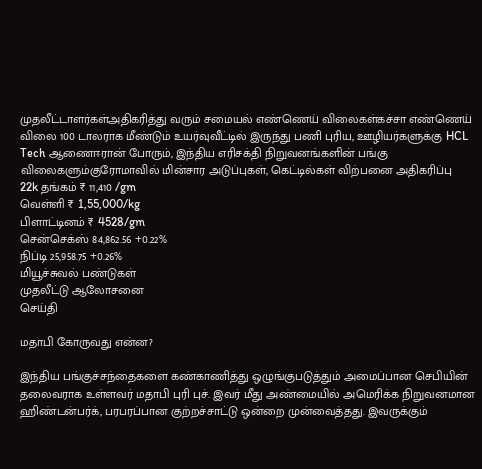முதலீட்டாளர்கள்அதிகரித்து வரும் சமையல் எண்ணெய் விலைகள்கச்சா எண்ணெய் விலை 100 டாலராக மீண்டும் உயர்வுவீட்டில் இருந்து பணி புரிய, ஊழியர்களுக்கு HCL Tech ஆணைஈரான் போரும், இந்திய எரிசக்தி நிறுவனங்களின் பங்கு விலைகளும்குரோமாவில் மின்சார அடுப்புகள், கெட்டில்கள் விற்பனை அதிகரிப்பு
22k தங்கம் ₹ 11,410 /gm
வெள்ளி ₹ 1,55,000/kg
பிளாட்டினம் ₹ 4528/gm
சென்செக்ஸ் 84,862.56 +0.22%
நிப்டி 25,958.75 +0.26%
மியூச்சுவல் பண்டுகள்
முதலீட்டு ஆலோசனை
செய்தி

மதாபி கோருவது என்ன?

இந்திய பங்குச்சந்தைகளை கண்காணித்து ஒழுங்குபடுத்தும் அமைப்பான செபியின் தலைவராக உள்ளவர் மதாபி புரி புச். இவர் மீது அண்மையில் அமெரிக்க நிறுவனமான ஹிண்டன்பர்க், பரபரப்பான குற்றச்சாட்டு ஒன்றை முன்வைத்தது. இவருக்கும்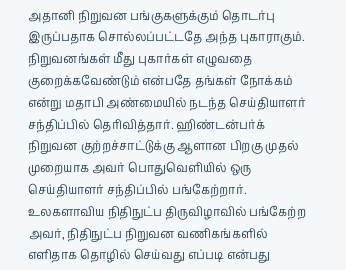அதானி நிறுவன பங்குகளுக்கும் தொடர்பு இருப்பதாக சொல்லப்பட்டதே அந்த புகாராகும். நிறுவனங்கள் மீது புகார்கள் எழுவதை குறைக்கவேண்டும் என்பதே தங்கள் நோக்கம் என்று மதாபி அண்மையில் நடந்த செய்தியாளர் சந்திப்பில் தெரிவித்தார். ஹிண்டன்பர்க் நிறுவன குற்றச்சாட்டுக்கு ஆளான பிறகு முதல் முறையாக அவர் பொதுவெளியில் ஒரு செய்தியாளர் சந்திப்பில் பங்கேற்றார். உலகளாவிய நிதிநுட்ப திருவிழாவில் பங்கேற்ற அவர், நிதிநுட்ப நிறுவன வணிகங்களில் எளிதாக தொழில் செய்வது எப்படி என்பது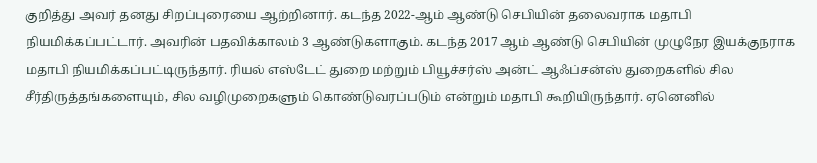குறித்து அவர் தனது சிறப்புரையை ஆற்றினார். கடந்த 2022-ஆம் ஆண்டு செபியின் தலைவராக மதாபி நியமிக்கப்பட்டார். அவரின் பதவிக்காலம் 3 ஆண்டுகளாகும். கடந்த 2017 ஆம் ஆண்டு செபியின் முழுநேர இயக்குநராக மதாபி நியமிக்கப்பட்டிருந்தார். ரியல் எஸ்டேட் துறை மற்றும் பியூச்சர்ஸ் அன்ட் ஆஃப்சன்ஸ் துறைகளில் சில சீர்திருத்தங்களையும், சில வழிமுறைகளும் கொண்டுவரப்படும் என்றும் மதாபி கூறியிருந்தார். ஏனெனில்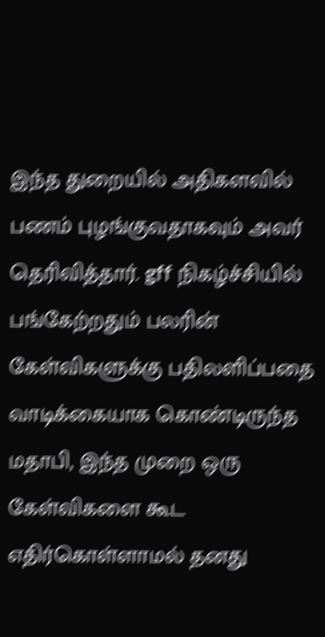இந்த துறையில் அதிகளவில் பணம் புழங்குவதாகவும் அவர் தெரிவித்தார். gff நிகழ்ச்சியில் பங்கேற்றதும் பலரின் கேள்விகளுக்கு பதிலளிப்பதை வாடிக்கையாக கொண்டிருந்த மதாபி, இந்த முறை ஒரு கேள்விகளை கூட எதிர்கொள்ளாமல் தனது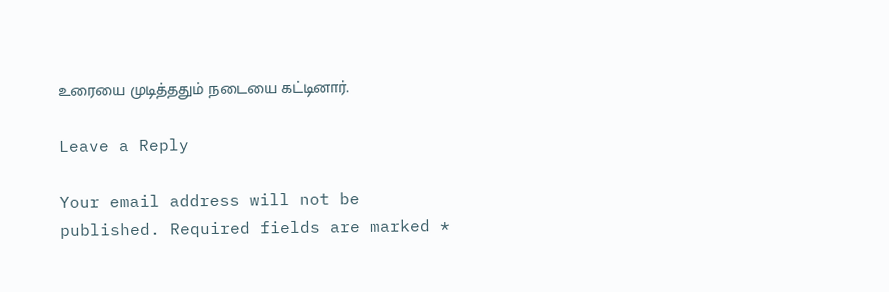உரையை முடித்ததும் நடையை கட்டினார்.

Leave a Reply

Your email address will not be published. Required fields are marked *